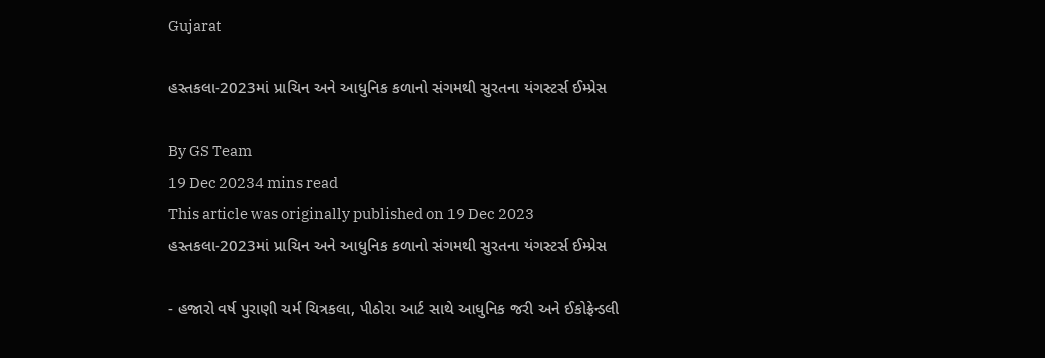Gujarat

હસ્તકલા-2023માં પ્રાચિન અને આધુનિક કળાનો સંગમથી સુરતના યંગસ્ટર્સ ઈમ્પ્રેસ

By GS Team
19 Dec 20234 mins read
This article was originally published on 19 Dec 2023
હસ્તકલા-2023માં પ્રાચિન અને આધુનિક કળાનો સંગમથી સુરતના યંગસ્ટર્સ ઈમ્પ્રેસ

- હજારો વર્ષ પુરાણી ચર્મ ચિત્રકલા, પીઠોરા આર્ટ સાથે આધુનિક જરી અને ઈકોફ્રેન્ડલી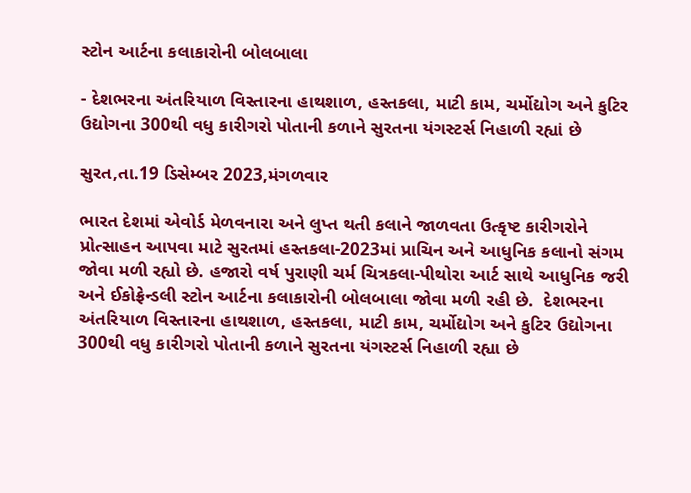સ્ટોન આર્ટના કલાકારોની બોલબાલા

- દેશભરના અંતરિયાળ વિસ્તારના હાથશાળ, હસ્તકલા, માટી કામ, ચર્મોદ્યોગ અને કુટિર ઉદ્યોગના 300થી વધુ કારીગરો પોતાની કળાને સુરતના યંગસ્ટર્સ નિહાળી રહ્યાં છે

સુરત,તા.19 ડિસેમ્બર 2023,મંગળવાર

ભારત દેશમાં એવોર્ડ મેળવનારા અને લુપ્ત થતી કલાને જાળવતા ઉત્કૃષ્ટ કારીગરોને પ્રોત્સાહન આપવા માટે સુરતમાં હસ્તકલા-2023માં પ્રાચિન અને આધુનિક કલાનો સંગમ જોવા મળી રહ્યો છે. હજારો વર્ષ પુરાણી ચર્મ ચિત્રકલા-પીથોરા આર્ટ સાથે આધુનિક જરી અને ઈકોફ્રેન્ડલી સ્ટોન આર્ટના કલાકારોની બોલબાલા જોવા મળી રહી છે.  દેશભરના અંતરિયાળ વિસ્તારના હાથશાળ, હસ્તકલા, માટી કામ, ચર્મોદ્યોગ અને કુટિર ઉદ્યોગના 300થી વધુ કારીગરો પોતાની કળાને સુરતના યંગસ્ટર્સ નિહાળી રહ્યા છે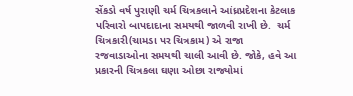સેંકડો વર્ષ પુરાણી ચર્મ ચિત્રકલાને આંધ્રપ્રદેશના કેટલાક પરિવારો બાપદાદાના સમયથી જાળવી રાખી છે.  ચર્મ ચિત્રકારી(ચામડા પર ચિત્રકામ) એ રાજા રજવાડાઓના સમયથી ચાલી આવી છે. જોકે, હવે આ પ્રકારની ચિત્રકલા ઘણા ઓછા રાજ્યોમાં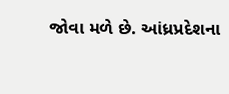જોવા મળે છે. આંધ્રપ્રદેશના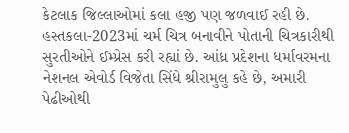કેટલાક જિલ્લાઓમાં કલા હજી પણ જળવાઈ રહી છે.  હસ્તકલા-2023માં ચર્મ ચિત્ર બનાવીને પોતાની ચિત્રકારીથી સુરતીઓને ઈમ્પ્રેસ કરી રહ્યાં છે. આંધ્ર પ્રદેશના ધર્માવરમના નેશનલ એવોર્ડ વિજેતા સિંધે શ્રીરામુલુ કહે છે, અમારી પેઢીઓથી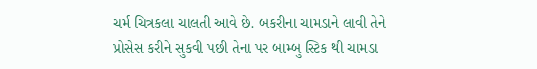ચર્મ ચિત્રકલા ચાલતી આવે છે. બકરીના ચામડાને લાવી તેને પ્રોસેસ કરીને સુકવી પછી તેના પર બામ્બુ સ્ટિક થી ચામડા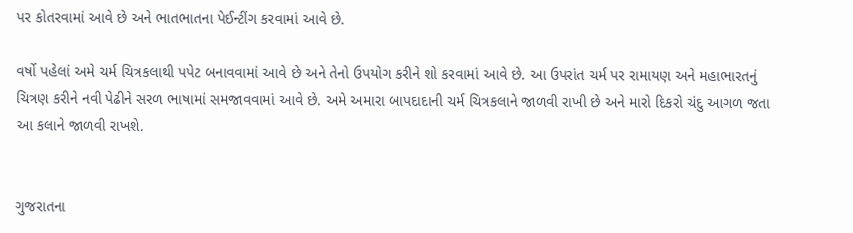પર કોતરવામાં આવે છે અને ભાતભાતના પેઈન્ટીંગ કરવામાં આવે છે.

વર્ષો પહેલાં અમે ચર્મ ચિત્રકલાથી પપેટ બનાવવામાં આવે છે અને તેનો ઉપયોગ કરીને શો કરવામાં આવે છે. આ ઉપરાંત ચર્મ પર રામાયણ અને મહાભારતનું ચિત્રણ કરીને નવી પેઢીને સરળ ભાષામાં સમજાવવામાં આવે છે. અમે અમારા બાપદાદાની ચર્મ ચિત્રકલાને જાળવી રાખી છે અને મારો દિકરો ચંદુ આગળ જતા આ કલાને જાળવી રાખશે.


ગુજરાતના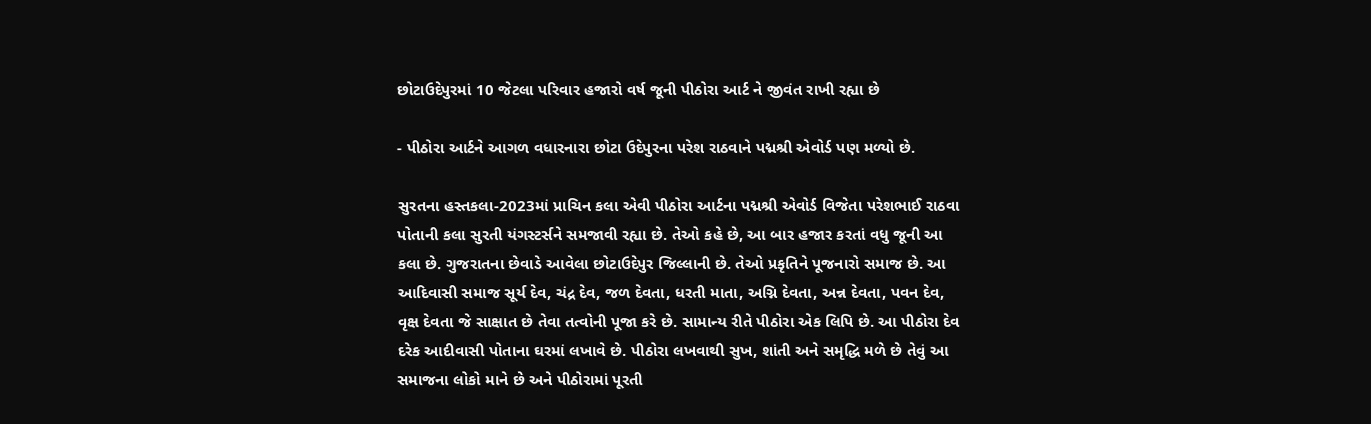છોટાઉદેપુરમાં 10 જેટલા પરિવાર હજારો વર્ષ જૂની પીઠોરા આર્ટ ને જીવંત રાખી રહ્યા છે

- પીઠોરા આર્ટને આગળ વધારનારા છોટા ઉદેપુરના પરેશ રાઠવાને પદ્મશ્રી એવોર્ડ પણ મળ્યો છે.

સુરતના હસ્તકલા-2023માં પ્રાચિન કલા એવી પીઠોરા આર્ટના પદ્મશ્રી એવોર્ડ વિજેતા પરેશભાઈ રાઠવા પોતાની કલા સુરતી યંગસ્ટર્સને સમજાવી રહ્યા છે. તેઓ કહે છે, આ બાર હજાર કરતાં વધુ જૂની આ કલા છે. ગુજરાતના છેવાડે આવેલા છોટાઉદેપુર જિલ્લાની છે. તેઓ પ્રકૃતિને પૂજનારો સમાજ છે. આ આદિવાસી સમાજ સૂર્ય દેવ, ચંદ્ર દેવ, જળ દેવતા, ધરતી માતા, અગ્નિ દેવતા, અન્ન દેવતા, પવન દેવ, વૃક્ષ દેવતા જે સાક્ષાત છે તેવા તત્વોની પૂજા કરે છે. સામાન્ય રીતે પીઠોરા એક લિપિ છે. આ પીઠોરા દેવ દરેક આદીવાસી પોતાના ઘરમાં લખાવે છે. પીઠોરા લખવાથી સુખ, શાંતી અને સમૃદ્ધિ મળે છે તેવું આ સમાજના લોકો માને છે અને પીઠોરામાં પૂરતી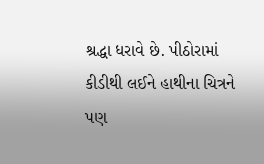શ્રદ્ધા ધરાવે છે. પીઠોરામાં કીડીથી લઈને હાથીના ચિત્રને પણ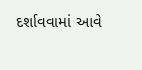દર્શાવવામાં આવે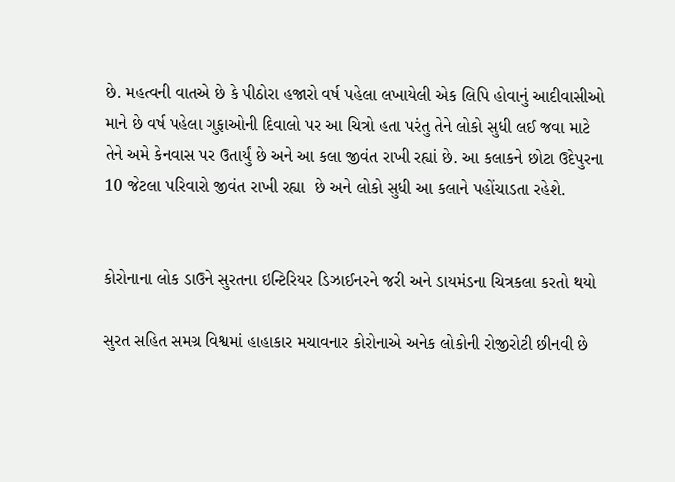છે. મહત્વની વાતએ છે કે પીઠોરા હજારો વર્ષ પહેલા લખાયેલી એક લિપિ હોવાનું આદીવાસીઓ માને છે વર્ષ પહેલા ગુફાઓની દિવાલો પર આ ચિત્રો હતા પરંતુ તેને લોકો સુધી લઈ જવા માટે તેને અમે કેનવાસ પર ઉતાર્યું છે અને આ કલા જીવંત રાખી રહ્યાં છે. આ કલાકને છોટા ઉદેપુરના 10 જેટલા પરિવારો જીવંત રાખી રહ્યા  છે અને લોકો સુધી આ કલાને પહોંચાડતા રહેશે.


કોરોનાના લોક ડાઉને સુરતના ઇન્ટિરિયર ડિઝાઈનરને જરી અને ડાયમંડના ચિત્રકલા કરતો થયો

સુરત સહિત સમગ્ર વિશ્વમાં હાહાકાર મચાવનાર કોરોનાએ અનેક લોકોની રોજીરોટી છીનવી છે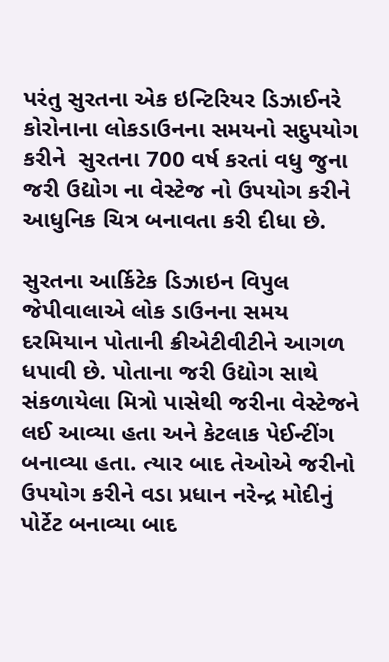પરંતુ સુરતના એક ઇન્ટિરિયર ડિઝાઈનરે કોરોનાના લોકડાઉનના સમયનો સદુપયોગ કરીને  સુરતના 700 વર્ષ કરતાં વધુ જુના જરી ઉદ્યોગ ના વેસ્ટેજ નો ઉપયોગ કરીને આધુનિક ચિત્ર બનાવતા કરી દીધા છે.

સુરતના આર્કિટેક ડિઝાઇન વિપુલ જેપીવાલાએ લોક ડાઉનના સમય દરમિયાન પોતાની ક્રીએટીવીટીને આગળ ધપાવી છે. પોતાના જરી ઉદ્યોગ સાથે સંકળાયેલા મિત્રો પાસેથી જરીના વેસ્ટેજને લઈ આવ્યા હતા અને કેટલાક પેઈન્ટીંગ બનાવ્યા હતા. ત્યાર બાદ તેઓએ જરીનો ઉપયોગ કરીને વડા પ્રધાન નરેન્દ્ર મોદીનું પોર્ટેટ બનાવ્યા બાદ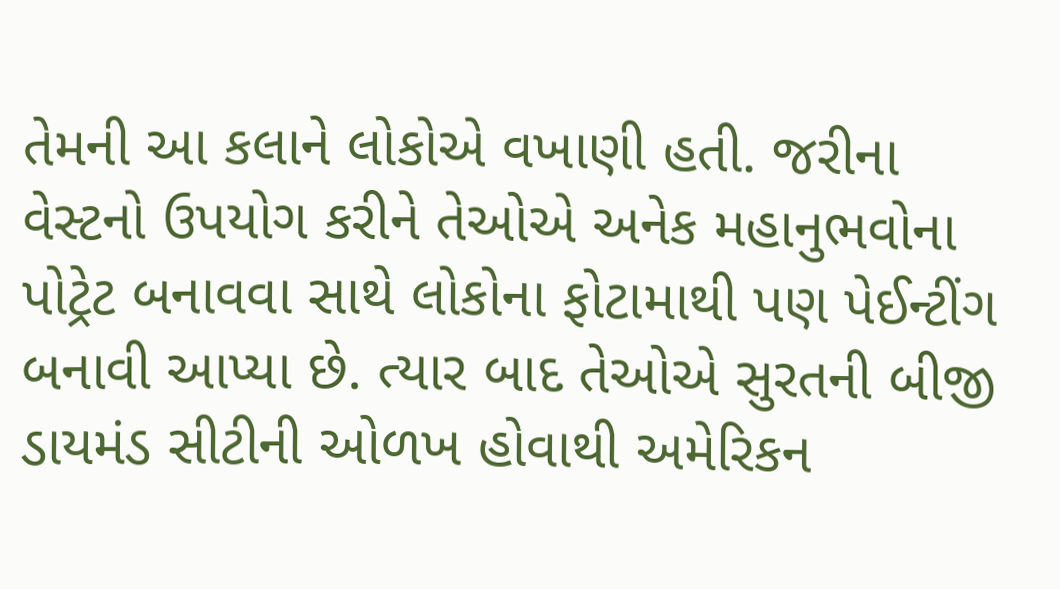તેમની આ કલાને લોકોએ વખાણી હતી. જરીના વેસ્ટનો ઉપયોગ કરીને તેઓએ અનેક મહાનુભવોના પોટ્રેટ બનાવવા સાથે લોકોના ફોટામાથી પણ પેઈન્ટીંગ બનાવી આપ્યા છે. ત્યાર બાદ તેઓએ સુરતની બીજી ડાયમંડ સીટીની ઓળખ હોવાથી અમેરિકન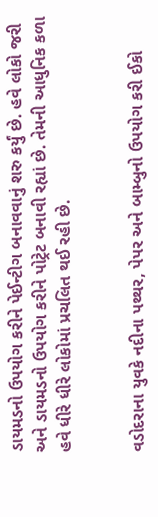ડાયમડનો ઉપયોગ કરીને પેઈન્ટીગ બનાવવાનું શરુ કર્યું છે. હવે લોકો જરી અને ડાયમડનો ઉપયોગ કરીને પોટ્રેટ બનાવી રહ્યાં છે. તેમની આધુનિક કળા હવે ધીરે ધીરે લોકોમાં પ્રચલિત થઈ રહી છે.


વડોદરાના યુવકે નદીના પથ્થર, પેપર અને બામ્બુનો ઉપયોગ કરી ઈકો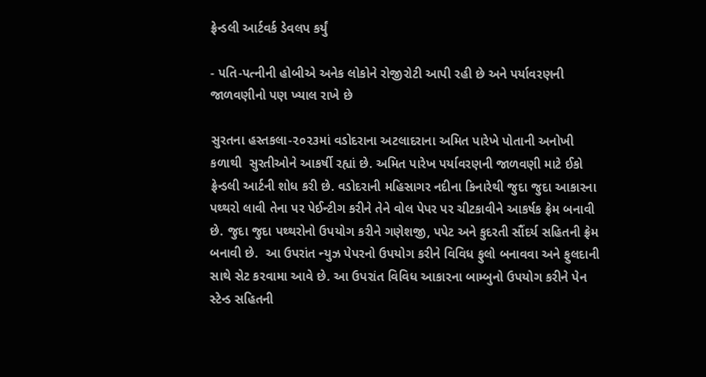ફ્રેન્ડલી આર્ટવર્ક ડેવલપ કર્યું

- પતિ-પત્નીની હોબીએ અનેક લોકોને રોજીરોટી આપી રહી છે અને પર્યાવરણની જાળવણીનો પણ ખ્યાલ રાખે છે

સુરતના હસ્તકલા-૨૦૨૩માં વડોદરાના અટલાદરાના અમિત પારેખે પોતાની અનોખી કળાથી  સુરતીઓને આકર્ષી રહ્યાં છે. અમિત પારેખ પર્યાવરણની જાળવણી માટે ઈકો ફ્રેન્ડલી આર્ટની શોધ કરી છે. વડોદરાની મહિસાગર નદીના કિનારેથી જુદા જુદા આકારના પથ્થરો લાવી તેના પર પેઈન્ટીગ કરીને તેને વોલ પેપર પર ચીટકાવીને આકર્ષક ફ્રેમ બનાવી છે. જુદા જુદા પથ્થરોનો ઉપયોગ કરીને ગણેશજી, પપેટ અને કુદરતી સૌંદર્ય સહિતની ફ્રેમ બનાવી છે.  આ ઉપરાંત ન્યુઝ પેપરનો ઉપયોગ કરીને વિવિધ ફુલો બનાવવા અને ફુલદાની સાથે સેટ કરવામા આવે છે. આ ઉપરાંત વિવિધ આકારના બામ્બુનો ઉપયોગ કરીને પેન સ્ટેન્ડ સહિતની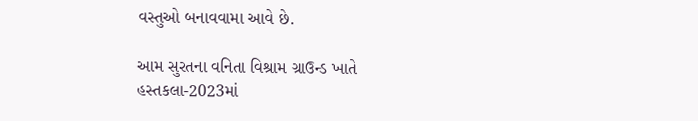વસ્તુઓ બનાવવામા આવે છે.

આમ સુરતના વનિતા વિશ્રામ ગ્રાઉન્ડ ખાતે હસ્તકલા-2023માં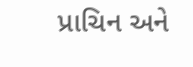પ્રાચિન અને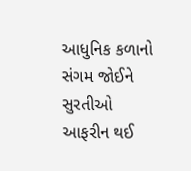આધુનિક કળાનો સંગમ જોઈને સુરતીઓ આફરીન થઈ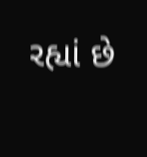રહ્યાં છે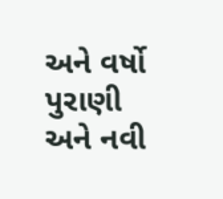અને વર્ષો પુરાણી અને નવી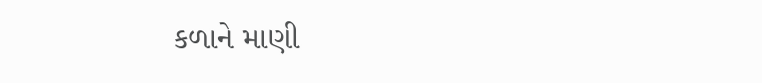કળાને માણી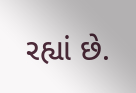રહ્યાં છે.